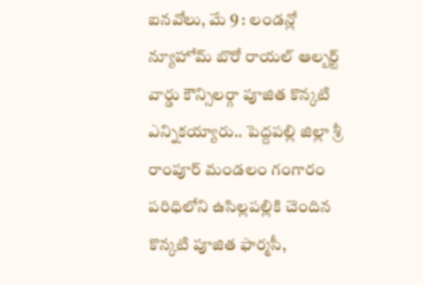ఐనవోలు, మే 9 : లండన్లో న్యూహోమ్ బొరో రాయల్ ఆల్బర్ట్ వార్డు కౌన్సిలర్గా పూజిత కొన్కటి ఎన్నికయ్యారు.. పెద్దపల్లి జిల్లా శ్రీ రాంపూర్ మండలం గంగారం పరిధిలోని ఉసిల్లపల్లికి చెందిన కొన్కటి పూజిత ఫార్మసీ,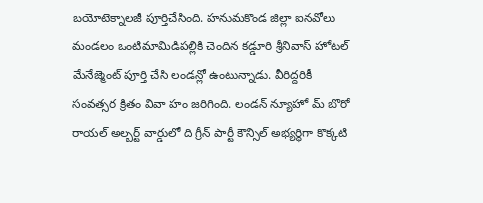బయోటెక్నాలజీ పూర్తిచేసింది. హనుమకొండ జిల్లా ఐనవోలు మండలం ఒంటిమామిడిపల్లికి చెందిన కడ్డూరి శ్రీనివాస్ హోటల్ మేనేజ్మెంట్ పూర్తి చేసి లండన్లో ఉంటున్నాడు. వీరిద్దరికీ సంవత్సర క్రితం వివా హం జరిగింది. లండన్ న్యూహో మ్ బొరో రాయల్ అల్బర్ట్ వార్డులో ది గ్రీన్ పార్టీ కౌన్సిల్ అభ్యర్థిగా కొక్కటి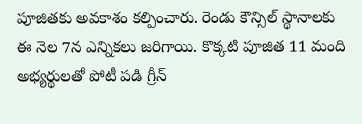పూజితకు అవకాశం కల్పించారు. రెండు కౌన్సిల్ స్థానాలకు ఈ నెల 7న ఎన్నికలు జరిగాయి. కొక్కటి పూజిత 11 మంది అభ్యర్థులతో పోటీ పడి గ్రీన్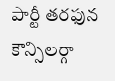పార్టీ తరఫున కౌన్సిలర్గా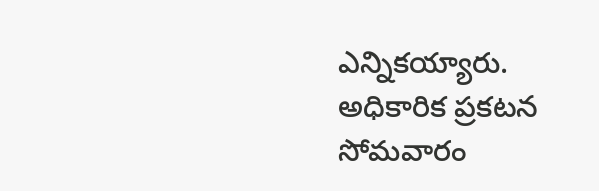ఎన్నికయ్యారు. అధికారిక ప్రకటన సోమవారం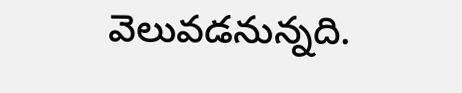వెలువడనున్నది.